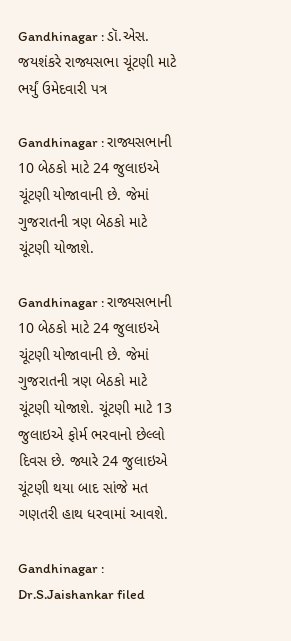Gandhinagar : ડૉ.એસ. જયશંકરે રાજ્યસભા ચૂંટણી માટે ભર્યું ઉમેદવારી પત્ર

Gandhinagar : રાજ્યસભાની 10 બેઠકો માટે 24 જુલાઇએ ચૂંટણી યોજાવાની છે. જેમાં ગુજરાતની ત્રણ બેઠકો માટે ચૂંટણી યોજાશે.

Gandhinagar : રાજ્યસભાની 10 બેઠકો માટે 24 જુલાઇએ ચૂંટણી યોજાવાની છે. જેમાં ગુજરાતની ત્રણ બેઠકો માટે ચૂંટણી યોજાશે. ચૂંટણી માટે 13 જુલાઇએ ફોર્મ ભરવાનો છેલ્લો દિવસ છે. જ્યારે 24 જુલાઇએ ચૂંટણી થયા બાદ સાંજે મત ગણતરી હાથ ધરવામાં આવશે.

Gandhinagar : Dr.S.Jaishankar filed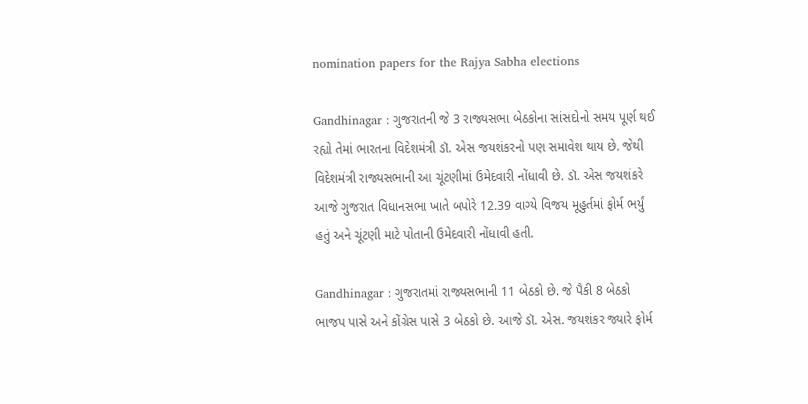nomination papers for the Rajya Sabha elections

Gandhinagar : ગુજરાતની જે 3 રાજ્યસભા બેઠકોના સાંસદોનો સમય પૂર્ણ થઈ રહ્યો તેમાં ભારતના વિદેશમંત્રી ડૉ. એસ જયશંકરનો પણ સમાવેશ થાય છે. જેથી વિદેશમંત્રી રાજ્યસભાની આ ચૂંટણીમાં ઉમેદવારી નોંધાવી છે. ડૉ. એસ જયશંકરે આજે ગુજરાત વિધાનસભા ખાતે બપોરે 12.39 વાગ્યે વિજય મૂહુર્તમાં ફોર્મ ભર્યું હતું અને ચૂંટણી માટે પોતાની ઉમેદવારી નોંધાવી હતી.

Gandhinagar : ગુજરાતમાં રાજ્યસભાની 11 બેઠકો છે. જે પૈકી 8 બેઠકો ભાજપ પાસે અને કોંગ્રેસ પાસે 3 બેઠકો છે. આજે ડૉ. એસ. જયશંકર જ્યારે ફોર્મ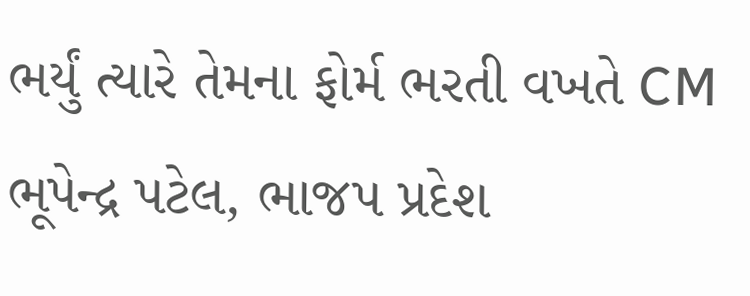ભર્યું ત્યારે તેમના ફોર્મ ભરતી વખતે CM ભૂપેન્દ્ર પટેલ, ભાજપ પ્રદેશ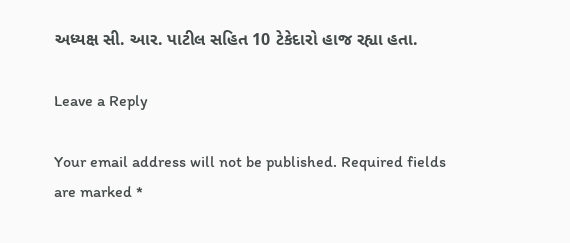અધ્યક્ષ સી. આર. પાટીલ સહિત 10 ટેકેદારો હાજ રહ્યા હતા.

Leave a Reply

Your email address will not be published. Required fields are marked *